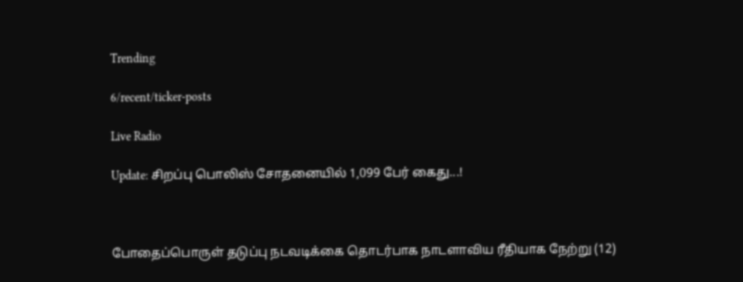Trending

6/recent/ticker-posts

Live Radio

Update: சிறப்பு பொலிஸ் சோதனையில் 1,099 பேர் க‍ைது...!



போதைப்பொருள் தடுப்பு நடவடிக்கை தொடர்பாக நாடளாவிய ரீதியாக நேற்று (12)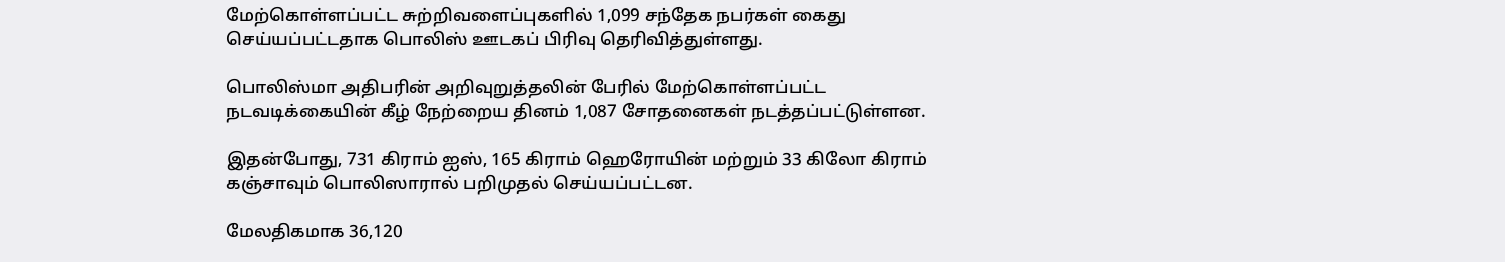மேற்கொள்ளப்பட்ட சுற்றிவளைப்புகளில் 1,099 சந்தேக நபர்கள் கைது செய்யப்பட்டதாக பொலிஸ் ஊடகப் பிரிவு தெரிவித்துள்ளது.

பொலிஸ்மா அதிபரின் அறிவுறுத்தலின் பேரில் மேற்கொள்ளப்பட்ட நடவடிக்கையின் கீழ் நேற்றைய தினம் 1,087 சோதனைகள் நடத்தப்பட்டுள்ளன.

இதன்போது, 731 கிராம் ஐஸ், 165 கிராம் ஹெரோயின் மற்றும் 33 கிலோ கிராம் கஞ்சாவும் பொலிஸாரால் பறிமுதல் செய்யப்பட்டன.

மேலதிகமாக 36,120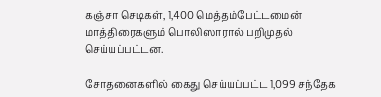கஞ்சா செடிகள், 1,400 மெத்தம்பேட்டமைன் மாத்திரைகளும் பொலிஸாரால் பறிமுதல் செய்யப்பட்டன.

சோதனைகளில் கைது செய்யப்பட்ட 1,099 சந்தேக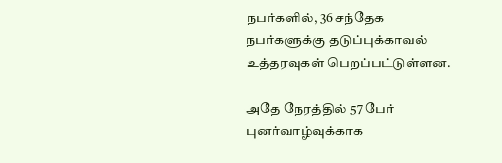நபர்களில், 36 சந்தேக நபர்களுக்கு தடுப்புக்காவல் உத்தரவுகள் பெறப்பட்டுள்ளன.

அதே நேரத்தில் 57 பேர் புனர்வாழ்வுக்காக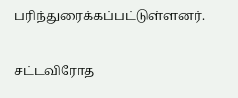பரிந்துரைக்கப்பட்டுள்ளனர்.

சட்டவிரோத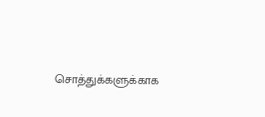சொத்துக்களுக்காக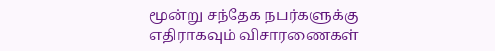மூன்று சந்தேக நபர்களுக்கு எதிராகவும் விசாரணைகள்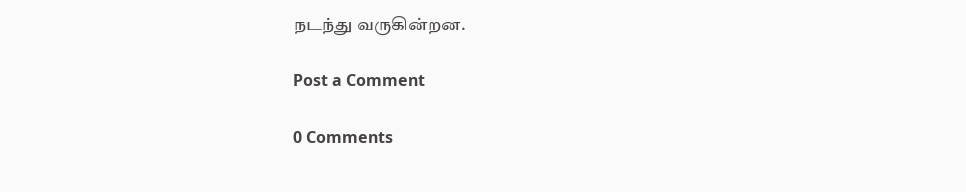நடந்து வருகின்றன.

Post a Comment

0 Comments